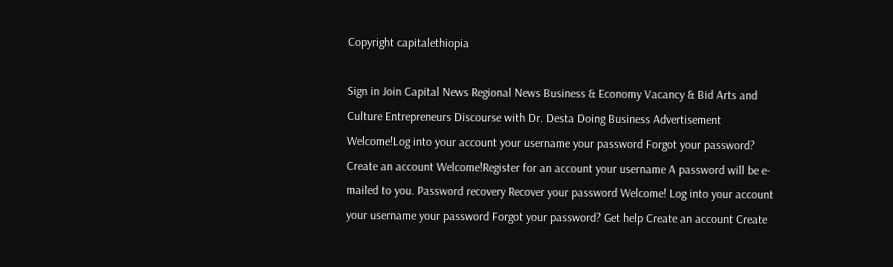Copyright capitalethiopia

Sign in Join Capital News Regional News Business & Economy Vacancy & Bid Arts and Culture Entrepreneurs Discourse with Dr. Desta Doing Business Advertisement Welcome!Log into your account your username your password Forgot your password? Create an account Welcome!Register for an account your username A password will be e-mailed to you. Password recovery Recover your password Welcome! Log into your account your username your password Forgot your password? Get help Create an account Create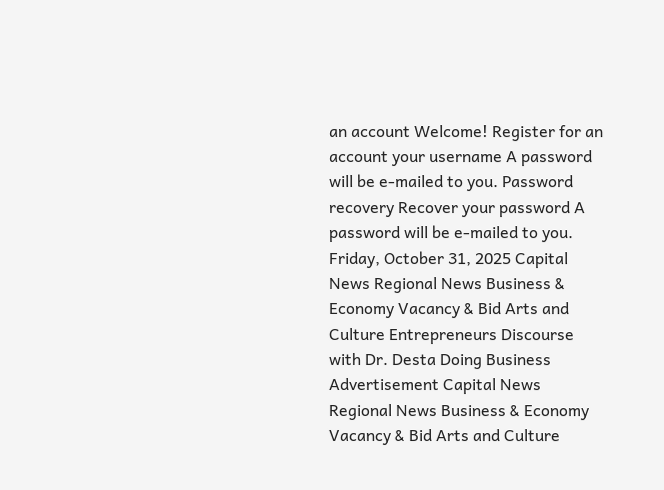an account Welcome! Register for an account your username A password will be e-mailed to you. Password recovery Recover your password A password will be e-mailed to you. Friday, October 31, 2025 Capital News Regional News Business & Economy Vacancy & Bid Arts and Culture Entrepreneurs Discourse with Dr. Desta Doing Business Advertisement Capital News Regional News Business & Economy Vacancy & Bid Arts and Culture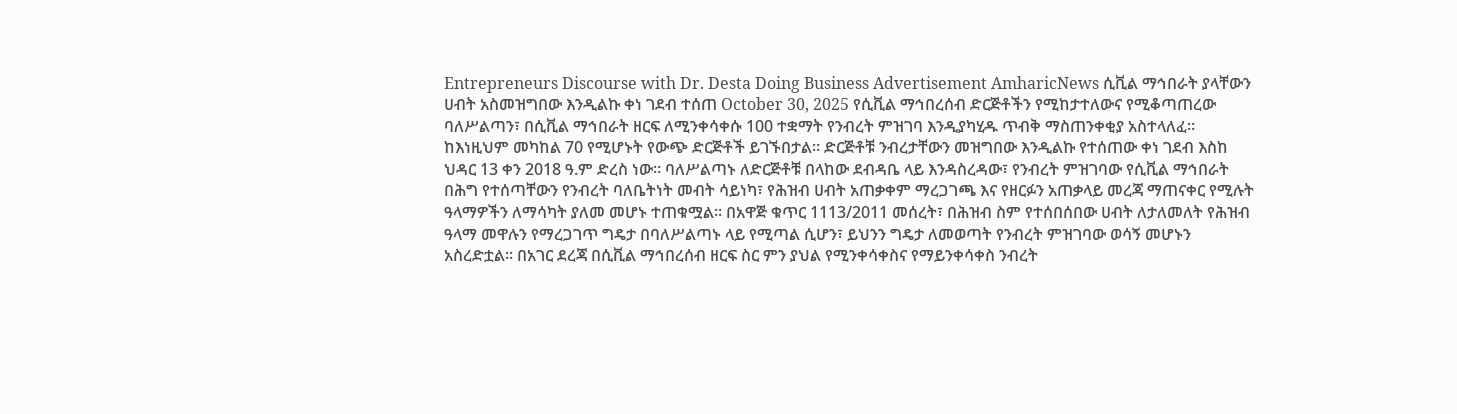Entrepreneurs Discourse with Dr. Desta Doing Business Advertisement AmharicNews ሲቪል ማኅበራት ያላቸውን ሀብት አስመዝግበው እንዲልኩ ቀነ ገደብ ተሰጠ October 30, 2025 የሲቪል ማኅበረሰብ ድርጅቶችን የሚከታተለውና የሚቆጣጠረው ባለሥልጣን፣ በሲቪል ማኅበራት ዘርፍ ለሚንቀሳቀሱ 100 ተቋማት የንብረት ምዝገባ እንዲያካሂዱ ጥብቅ ማስጠንቀቂያ አስተላለፈ። ከእነዚህም መካከል 70 የሚሆኑት የውጭ ድርጅቶች ይገኙበታል። ድርጅቶቹ ንብረታቸውን መዝግበው እንዲልኩ የተሰጠው ቀነ ገደብ እስከ ህዳር 13 ቀን 2018 ዓ.ም ድረስ ነው። ባለሥልጣኑ ለድርጅቶቹ በላከው ደብዳቤ ላይ እንዳስረዳው፣ የንብረት ምዝገባው የሲቪል ማኅበራት በሕግ የተሰጣቸውን የንብረት ባለቤትነት መብት ሳይነካ፣ የሕዝብ ሀብት አጠቃቀም ማረጋገጫ እና የዘርፉን አጠቃላይ መረጃ ማጠናቀር የሚሉት ዓላማዎችን ለማሳካት ያለመ መሆኑ ተጠቁሟል። በአዋጅ ቁጥር 1113/2011 መሰረት፣ በሕዝብ ስም የተሰበሰበው ሀብት ለታለመለት የሕዝብ ዓላማ መዋሉን የማረጋገጥ ግዴታ በባለሥልጣኑ ላይ የሚጣል ሲሆን፣ ይህንን ግዴታ ለመወጣት የንብረት ምዝገባው ወሳኝ መሆኑን አስረድቷል። በአገር ደረጃ በሲቪል ማኅበረሰብ ዘርፍ ስር ምን ያህል የሚንቀሳቀስና የማይንቀሳቀስ ንብረት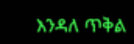እንዳለ ጥቅል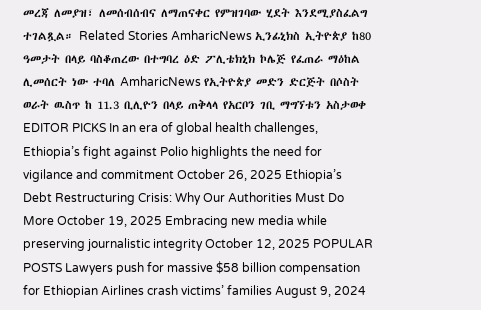መረጃ ለመያዝ፣ ለመሰብሰብና ለማጠናቀር የምዝገባው ሂደት እንደሚያስፈልግ ተገልጿል። Related Stories AmharicNews ኢንፊኒክስ ኢትዮጵያ ከ80 ዓመታት በላይ ባስቆጠረው በተግባረ ዕድ ፖሊቴክኒክ ኮሌጅ የፈጠራ ማዕከል ሊመሰርት ነው ተባለ AmharicNews የኢትዮጵያ መድን ድርጅት በሶስት ወራት ዉስጥ ከ 11.3 ቢሊዮን በላይ ጠቅላላ የአርቦን ገቢ ማግኘቱን አስታወቀ EDITOR PICKS In an era of global health challenges, Ethiopia’s fight against Polio highlights the need for vigilance and commitment October 26, 2025 Ethiopia’s Debt Restructuring Crisis: Why Our Authorities Must Do More October 19, 2025 Embracing new media while preserving journalistic integrity October 12, 2025 POPULAR POSTS Lawyers push for massive $58 billion compensation for Ethiopian Airlines crash victims’ families August 9, 2024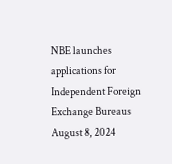NBE launches applications for Independent Foreign Exchange Bureaus August 8, 2024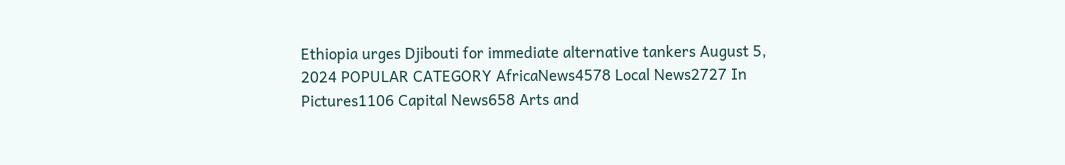Ethiopia urges Djibouti for immediate alternative tankers August 5, 2024 POPULAR CATEGORY AfricaNews4578 Local News2727 In Pictures1106 Capital News658 Arts and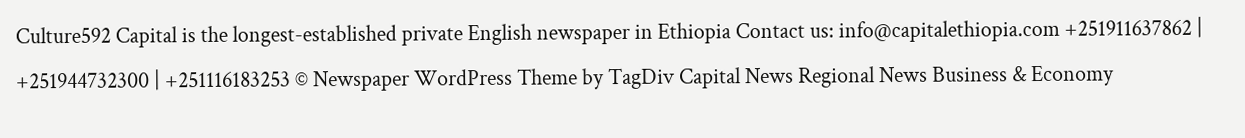Culture592 Capital is the longest-established private English newspaper in Ethiopia Contact us: info@capitalethiopia.com +251911637862 | +251944732300 | +251116183253 © Newspaper WordPress Theme by TagDiv Capital News Regional News Business & Economy